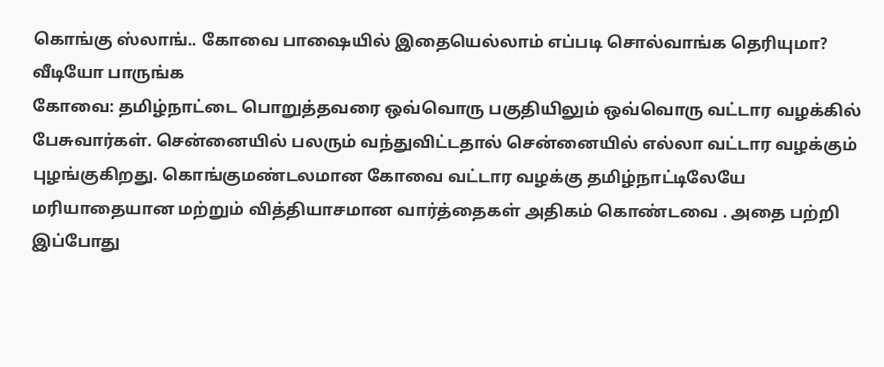கொங்கு ஸ்லாங்.. கோவை பாஷையில் இதையெல்லாம் எப்படி சொல்வாங்க தெரியுமா? வீடியோ பாருங்க
கோவை: தமிழ்நாட்டை பொறுத்தவரை ஒவ்வொரு பகுதியிலும் ஒவ்வொரு வட்டார வழக்கில் பேசுவார்கள். சென்னையில் பலரும் வந்துவிட்டதால் சென்னையில் எல்லா வட்டார வழக்கும் புழங்குகிறது. கொங்குமண்டலமான கோவை வட்டார வழக்கு தமிழ்நாட்டிலேயே மரியாதையான மற்றும் வித்தியாசமான வார்த்தைகள் அதிகம் கொண்டவை . அதை பற்றி இப்போது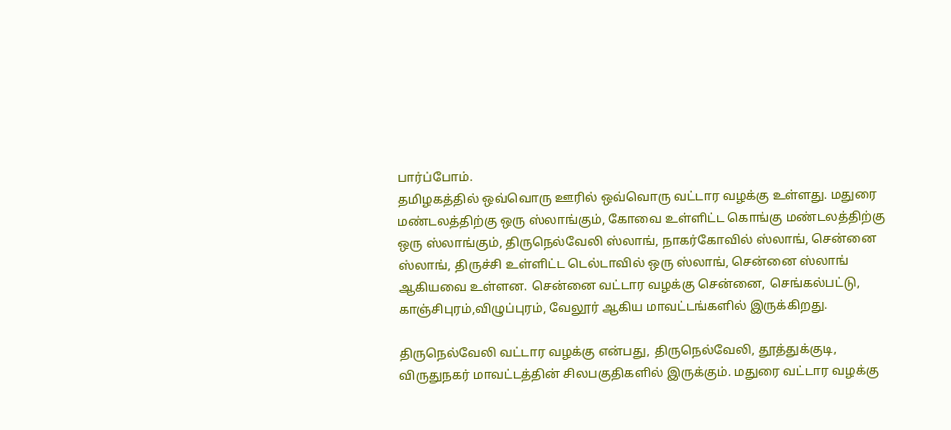பார்ப்போம்.
தமிழகத்தில் ஒவ்வொரு ஊரில் ஒவ்வொரு வட்டார வழக்கு உள்ளது. மதுரை மண்டலத்திற்கு ஒரு ஸ்லாங்கும், கோவை உள்ளிட்ட கொங்கு மண்டலத்திற்கு ஒரு ஸ்லாங்கும், திருநெல்வேலி ஸ்லாங், நாகர்கோவில் ஸ்லாங், சென்னை ஸ்லாங், திருச்சி உள்ளிட்ட டெல்டாவில் ஒரு ஸ்லாங், சென்னை ஸ்லாங் ஆகியவை உள்ளன. சென்னை வட்டார வழக்கு சென்னை, செங்கல்பட்டு, காஞ்சிபுரம்,விழுப்புரம், வேலூர் ஆகிய மாவட்டங்களில் இருக்கிறது.

திருநெல்வேலி வட்டார வழக்கு என்பது, திருநெல்வேலி, தூத்துக்குடி, விருதுநகர் மாவட்டத்தின் சிலபகுதிகளில் இருக்கும். மதுரை வட்டார வழக்கு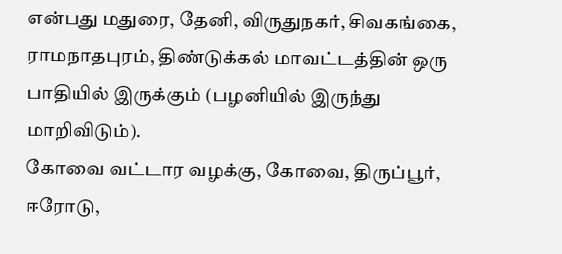என்பது மதுரை, தேனி, விருதுநகர், சிவகங்கை, ராமநாதபுரம், திண்டுக்கல் மாவட்டத்தின் ஒரு பாதியில் இருக்கும் (பழனியில் இருந்து மாறிவிடும்).
கோவை வட்டார வழக்கு, கோவை, திருப்பூர், ஈரோடு,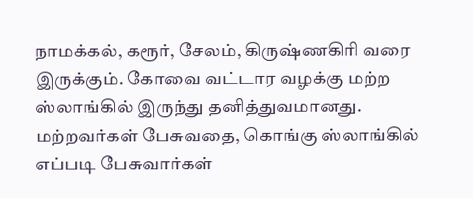நாமக்கல், கரூர், சேலம், கிருஷ்ணகிரி வரை இருக்கும். கோவை வட்டார வழக்கு மற்ற ஸ்லாங்கில் இருந்து தனித்துவமானது. மற்றவர்கள் பேசுவதை, கொங்கு ஸ்லாங்கில் எப்படி பேசுவார்கள்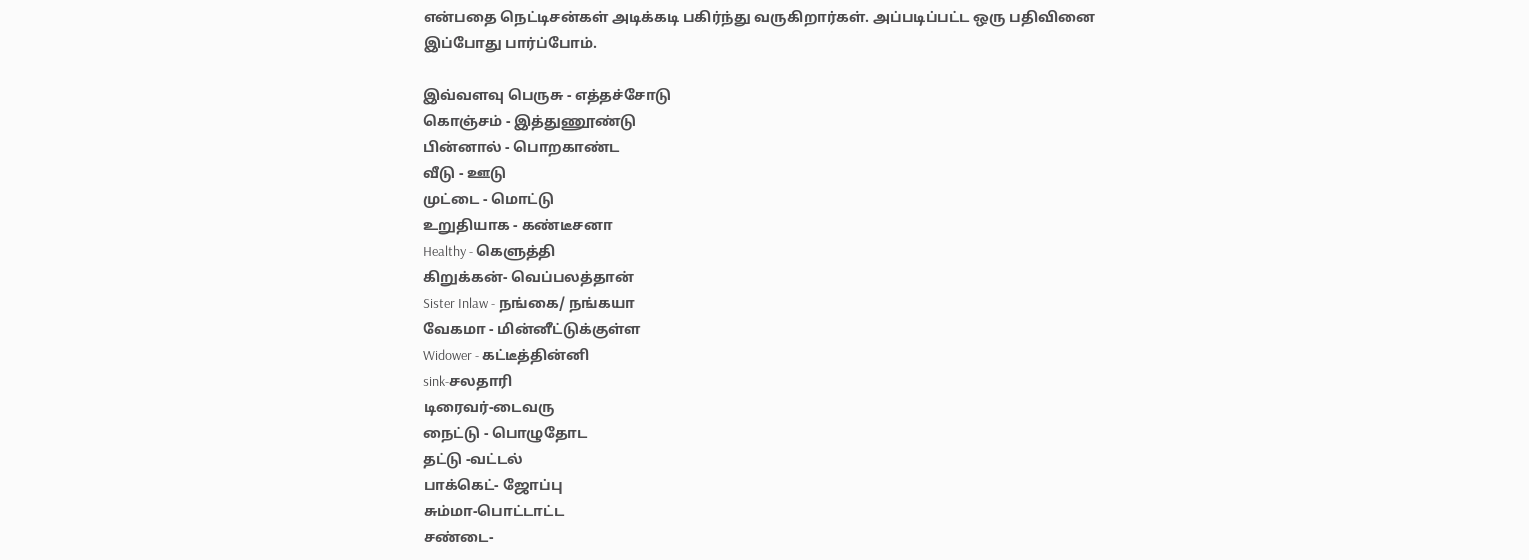என்பதை நெட்டிசன்கள் அடிக்கடி பகிர்ந்து வருகிறார்கள். அப்படிப்பட்ட ஒரு பதிவினை இப்போது பார்ப்போம்.

இவ்வளவு பெருசு - எத்தச்சோடு
கொஞ்சம் - இத்துணூண்டு
பின்னால் - பொறகாண்ட
வீடு - ஊடு
முட்டை - மொட்டு
உறுதியாக - கண்டீசனா
Healthy - கெளுத்தி
கிறுக்கன்- வெப்பலத்தான்
Sister Inlaw - நங்கை/ நங்கயா
வேகமா - மின்னீட்டுக்குள்ள
Widower - கட்டீத்தின்னி
sink-சலதாரி
டிரைவர்-டைவரு
நைட்டு - பொழுதோட
தட்டு -வட்டல்
பாக்கெட்- ஜோப்பு
சும்மா-பொட்டாட்ட
சண்டை-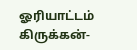ஓரியாட்டம்
கிருக்கன்-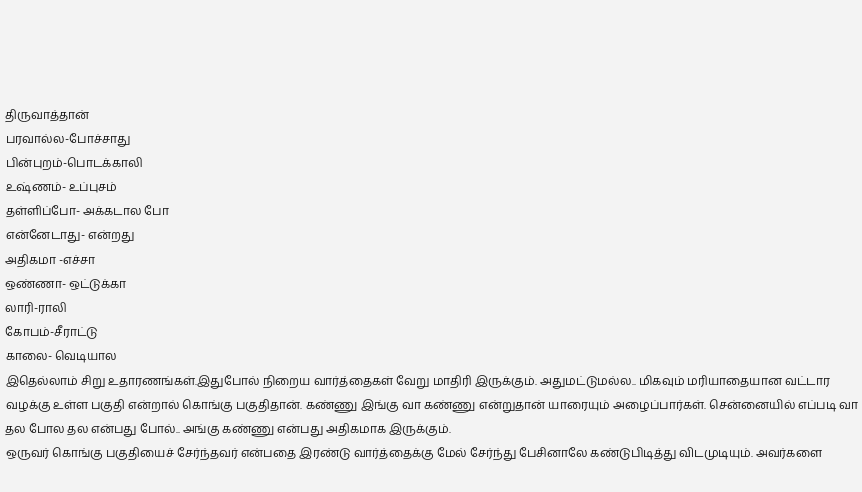திருவாத்தான்
பரவால்ல-போச்சாது
பின்புறம்-பொடக்காலி
உஷ்ணம்- உப்புசம்
தள்ளிப்போ- அக்கடால போ
என்னேடாது- என்றது
அதிகமா -எச்சா
ஒண்ணா- ஒட்டுக்கா
லாரி-ராலி
கோபம்-சீராட்டு
காலை- வெடியால
இதெல்லாம் சிறு உதாரணங்கள்.இதுபோல் நிறைய வார்த்தைகள் வேறு மாதிரி இருக்கும். அதுமட்டுமல்ல.. மிகவும் மரியாதையான வட்டார வழக்கு உள்ள பகுதி என்றால் கொங்கு பகுதிதான். கண்ணு இங்கு வா கண்ணு என்றுதான் யாரையும் அழைப்பார்கள். சென்னையில் எப்படி வா தல போல தல என்பது போல்.. அங்கு கண்ணு என்பது அதிகமாக இருக்கும்.
ஒருவர் கொங்கு பகுதியைச் சேர்ந்தவர் என்பதை இரண்டு வார்த்தைக்கு மேல் சேர்ந்து பேசினாலே கண்டுபிடித்து விடமுடியும். அவர்களை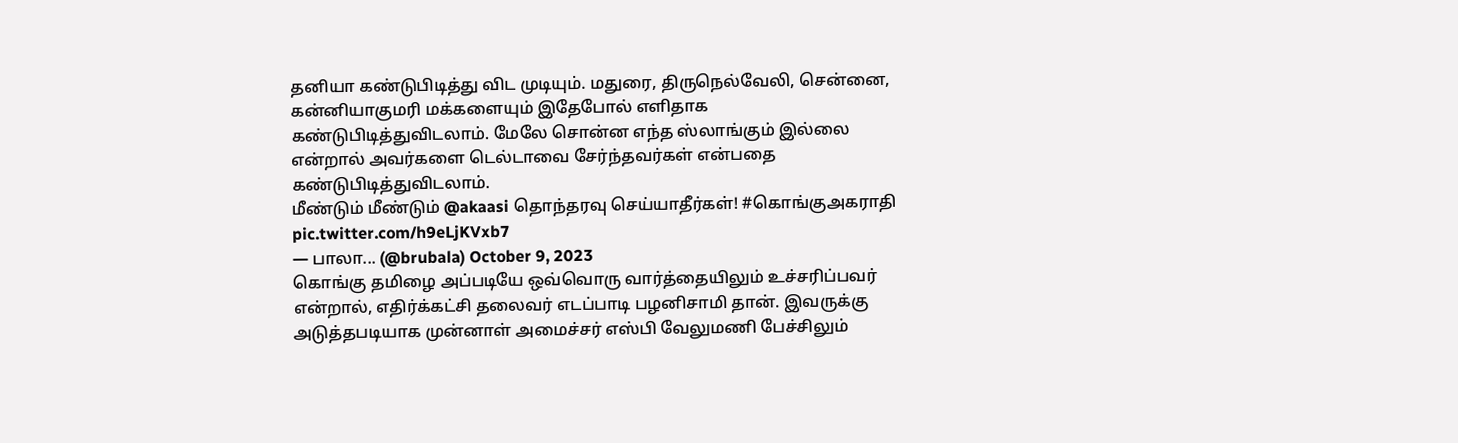தனியா கண்டுபிடித்து விட முடியும். மதுரை, திருநெல்வேலி, சென்னை, கன்னியாகுமரி மக்களையும் இதேபோல் எளிதாக கண்டுபிடித்துவிடலாம். மேலே சொன்ன எந்த ஸ்லாங்கும் இல்லை என்றால் அவர்களை டெல்டாவை சேர்ந்தவர்கள் என்பதை கண்டுபிடித்துவிடலாம்.
மீண்டும் மீண்டும் @akaasi தொந்தரவு செய்யாதீர்கள்! #கொங்குஅகராதி pic.twitter.com/h9eLjKVxb7
— பாலா... (@brubala) October 9, 2023
கொங்கு தமிழை அப்படியே ஒவ்வொரு வார்த்தையிலும் உச்சரிப்பவர் என்றால், எதிர்க்கட்சி தலைவர் எடப்பாடி பழனிசாமி தான். இவருக்கு அடுத்தபடியாக முன்னாள் அமைச்சர் எஸ்பி வேலுமணி பேச்சிலும்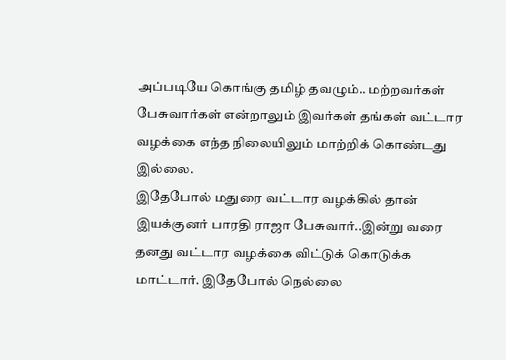அப்படியே கொங்கு தமிழ் தவழும்.. மற்றவர்கள் பேசுவார்கள் என்றாலும் இவர்கள் தங்கள் வட்டார வழக்கை எந்த நிலையிலும் மாற்றிக் கொண்டது இல்லை.
இதேபோல் மதுரை வட்டார வழக்கில் தான் இயக்குனர் பாரதி ராஜா பேசுவார்..இன்று வரை தனது வட்டார வழக்கை விட்டுக் கொடுக்க மாட்டார். இதேபோல் நெல்லை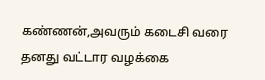கண்ணன்,அவரும் கடைசி வரை தனது வட்டார வழக்கை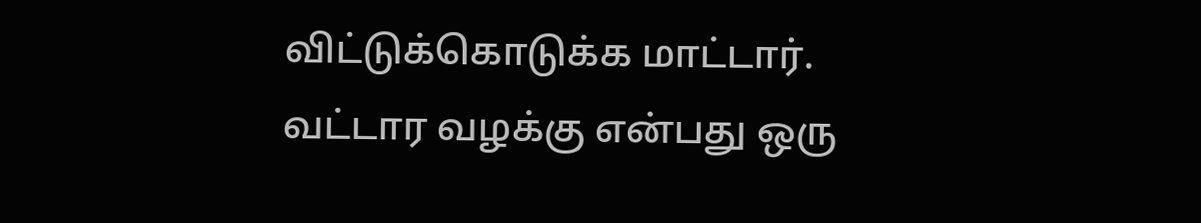விட்டுக்கொடுக்க மாட்டார். வட்டார வழக்கு என்பது ஒரு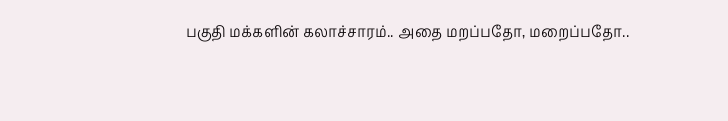பகுதி மக்களின் கலாச்சாரம்.. அதை மறப்பதோ, மறைப்பதோ..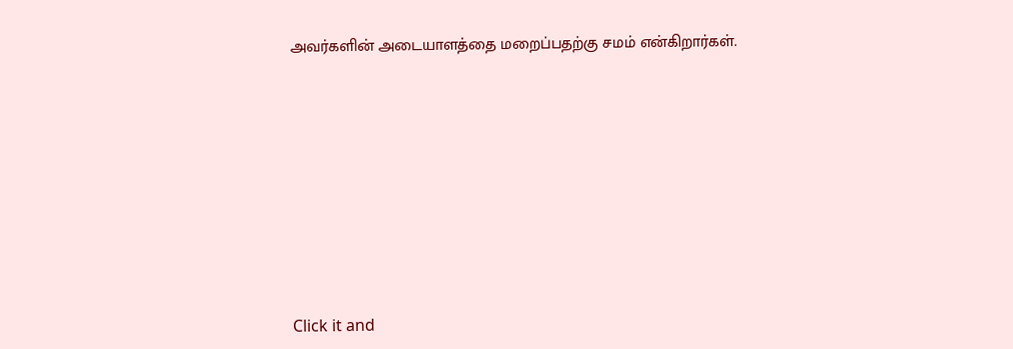அவர்களின் அடையாளத்தை மறைப்பதற்கு சமம் என்கிறார்கள்.












Click it and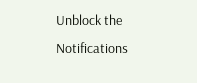Unblock the Notifications